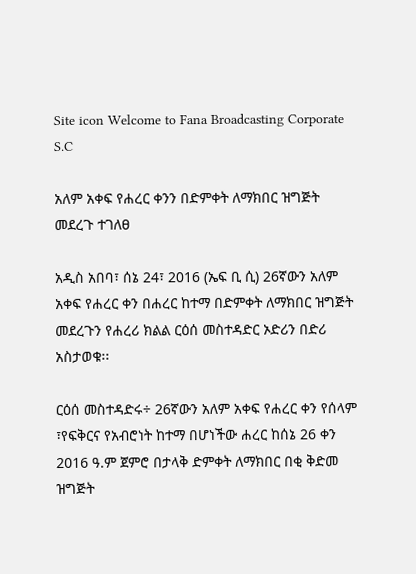Site icon Welcome to Fana Broadcasting Corporate S.C

አለም አቀፍ የሐረር ቀንን በድምቀት ለማክበር ዝግጅት መደረጉ ተገለፀ

አዲስ አበባ፣ ሰኔ 24፣ 2016 (ኤፍ ቢ ሲ) 26ኛውን አለም አቀፍ የሐረር ቀን በሐረር ከተማ በድምቀት ለማክበር ዝግጅት መደረጉን የሐረሪ ክልል ርዕሰ መስተዳድር ኦድሪን በድሪ አስታወቁ፡፡

ርዕሰ መስተዳድሩ÷ 26ኛውን አለም አቀፍ የሐረር ቀን የሰላም ፣የፍቅርና የአብሮነት ከተማ በሆነችው ሐረር ከሰኔ 26 ቀን 2016 ዓ.ም ጀምሮ በታላቅ ድምቀት ለማክበር በቂ ቅድመ ዝግጅት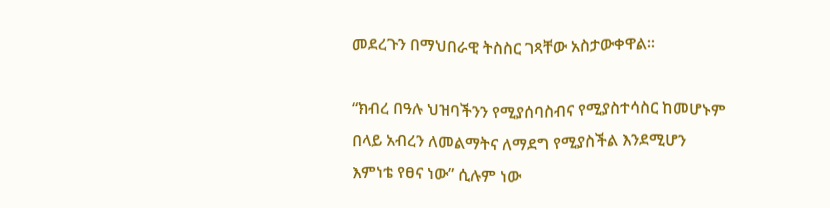መደረጉን በማህበራዊ ትስስር ገጻቸው አስታውቀዋል፡፡

“ክብረ በዓሉ ህዝባችንን የሚያሰባስብና የሚያስተሳስር ከመሆኑም በላይ አብረን ለመልማትና ለማደግ የሚያስችል እንደሚሆን እምነቴ የፀና ነው” ሲሉም ነው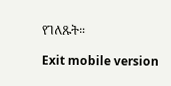የገለጹት።

Exit mobile version